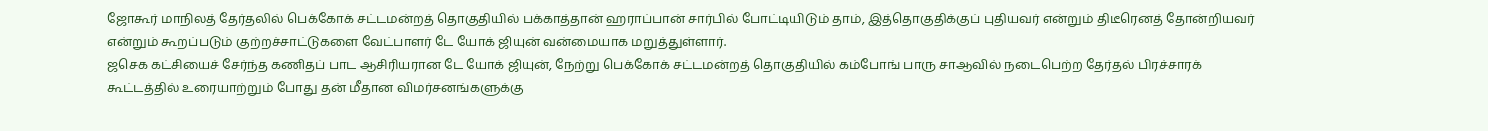ஜோகூர் மாநிலத் தேர்தலில் பெக்கோக் சட்டமன்றத் தொகுதியில் பக்காத்தான் ஹராப்பான் சார்பில் போட்டியிடும் தாம், இத்தொகுதிக்குப் புதியவர் என்றும் திடீரெனத் தோன்றியவர் என்றும் கூறப்படும் குற்றச்சாட்டுகளை வேட்பாளர் டே யோக் ஜியுன் வன்மையாக மறுத்துள்ளார்.
ஜசெக கட்சியைச் சேர்ந்த கணிதப் பாட ஆசிரியரான டே யோக் ஜியுன், நேற்று பெக்கோக் சட்டமன்றத் தொகுதியில் கம்போங் பாரு சாஆவில் நடைபெற்ற தேர்தல் பிரச்சாரக் கூட்டத்தில் உரையாற்றும் போது தன் மீதான விமர்சனங்களுக்கு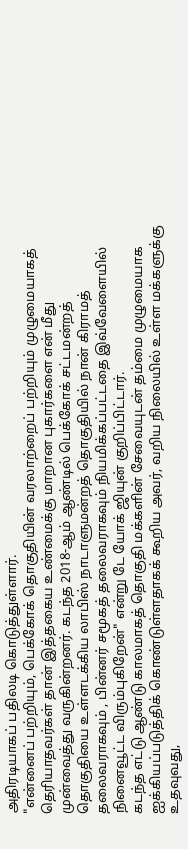அதிரடியாகப் பதிலடி கொடுத்துள்ளார்.
"என்னைப் பற்றியும், பெக்கோக் தொகுதியின் வரலாற்றைப் பற்றியும் முழுமையாகத் தெரியாதவர்கள் தான் இத்தகைய உண்மைக்கு மாறான புகார்களை என் மீது முன்வைத்து வருகின்றனர். கடந்த 2018-ஆம் ஆண்டில் பெக்கோக் சட்டமன்றத் தொகுதியை உள்ளடக்கிய லாபிஸ் நாடாளுமன்றத் தொகுதியில் நான் கிராமத் தலைவராகவும் , பின்னர் சமூகத் தலைவராகவும் நியமிக்கப்பட்டதை இவ்வேளையில் நினைவூட்ட விரும்புகிறேன்" என்று டே யோக் ஜியுன் குறிப்பிட்டார்.
கடந்த எட்டு ஆண்டு காலமாகத் தொகுதி மக்களின் சேவையுடன் தம்மை முழுமையாக ஐக்கியப்படுத்திக் கொண்டுள்ளதாகக் கூறிய அவர், வறிய நிலையில் உள்ள மக்களுக்கு உதவுவது,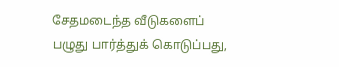சேதமடைந்த வீடுகளைப் பழுது பார்த்துக் கொடுப்பது,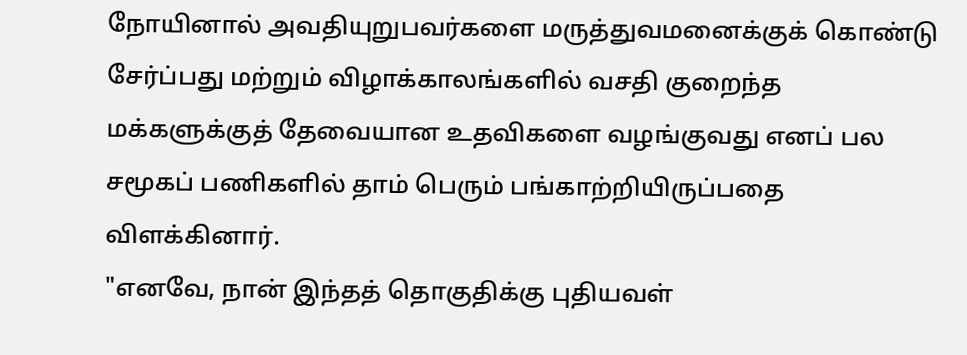நோயினால் அவதியுறுபவர்களை மருத்துவமனைக்குக் கொண்டு சேர்ப்பது மற்றும் விழாக்காலங்களில் வசதி குறைந்த மக்களுக்குத் தேவையான உதவிகளை வழங்குவது எனப் பல சமூகப் பணிகளில் தாம் பெரும் பங்காற்றியிருப்பதை விளக்கினார்.
"எனவே, நான் இந்தத் தொகுதிக்கு புதியவள்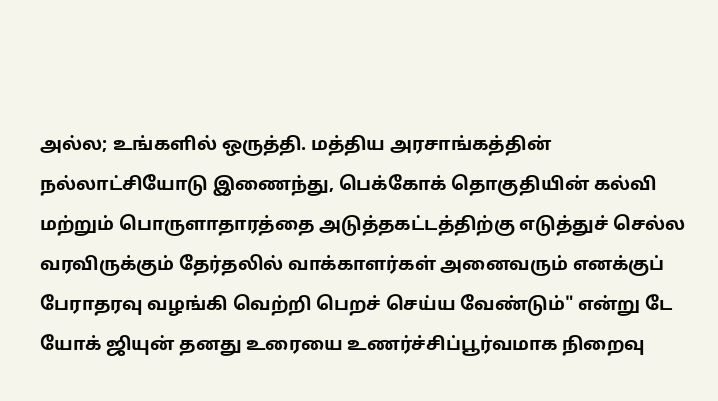அல்ல; உங்களில் ஒருத்தி. மத்திய அரசாங்கத்தின் நல்லாட்சியோடு இணைந்து, பெக்கோக் தொகுதியின் கல்வி மற்றும் பொருளாதாரத்தை அடுத்தகட்டத்திற்கு எடுத்துச் செல்ல வரவிருக்கும் தேர்தலில் வாக்காளர்கள் அனைவரும் எனக்குப் பேராதரவு வழங்கி வெற்றி பெறச் செய்ய வேண்டும்" என்று டே யோக் ஜியுன் தனது உரையை உணர்ச்சிப்பூர்வமாக நிறைவு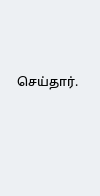செய்தார்.